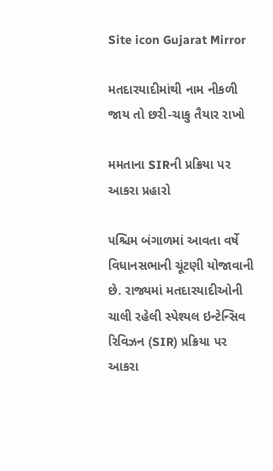Site icon Gujarat Mirror

મતદારયાદીમાંથી નામ નીકળી જાય તો છરી-ચાકુ તૈયાર રાખો

મમતાના SIRની પ્રક્રિયા પર આકરા પ્રહારો

પશ્ચિમ બંગાળમાં આવતા વર્ષે વિધાનસભાની ચૂંટણી યોજાવાની છે. રાજ્યમાં મતદારયાદીઓની ચાલી રહેલી સ્પેશ્યલ ઇન્ટેન્સિવ રિવિઝન (SIR) પ્રક્રિયા પર આકરા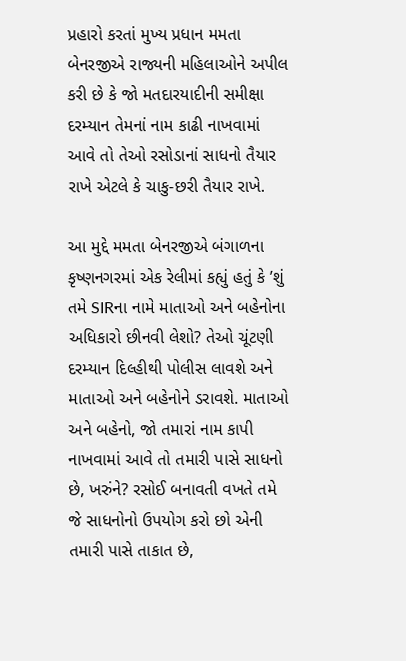પ્રહારો કરતાં મુખ્ય પ્રધાન મમતા બેનરજીએ રાજ્યની મહિલાઓને અપીલ કરી છે કે જો મતદારયાદીની સમીક્ષા દરમ્યાન તેમનાં નામ કાઢી નાખવામાં આવે તો તેઓ રસોડાનાં સાધનો તૈયાર રાખે એટલે કે ચાકુ-છરી તૈયાર રાખે.

આ મુદ્દે મમતા બેનરજીએ બંગાળના કૃષ્ણનગરમાં એક રેલીમાં કહ્યું હતું કે ’શું તમે SIRના નામે માતાઓ અને બહેનોના અધિકારો છીનવી લેશો? તેઓ ચૂંટણી દરમ્યાન દિલ્હીથી પોલીસ લાવશે અને માતાઓ અને બહેનોને ડરાવશે. માતાઓ અને બહેનો, જો તમારાં નામ કાપી નાખવામાં આવે તો તમારી પાસે સાધનો છે, ખરુંને? રસોઈ બનાવતી વખતે તમે જે સાધનોનો ઉપયોગ કરો છો એની તમારી પાસે તાકાત છે,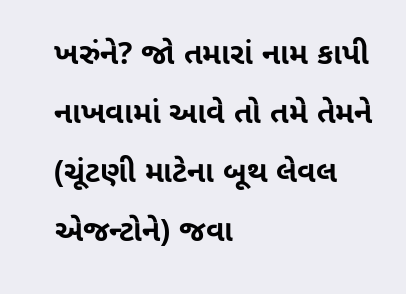ખરુંને? જો તમારાં નામ કાપી નાખવામાં આવે તો તમે તેમને (ચૂંટણી માટેના બૂથ લેવલ એજન્ટોને) જવા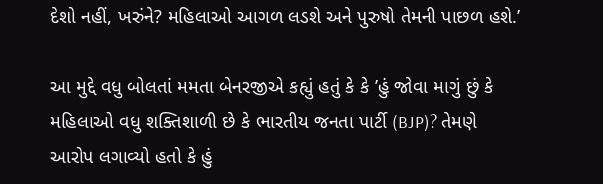દેશો નહીં, ખરુંને? મહિલાઓ આગળ લડશે અને પુરુષો તેમની પાછળ હશે.’

આ મુદ્દે વધુ બોલતાં મમતા બેનરજીએ કહ્યું હતું કે કે ’હું જોવા માગું છું કે મહિલાઓ વધુ શક્તિશાળી છે કે ભારતીય જનતા પાર્ટી (BJP)? તેમણે આરોપ લગાવ્યો હતો કે હું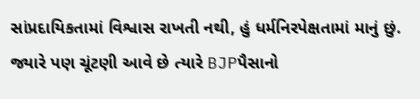સાંપ્રદાયિકતામાં વિશ્વાસ રાખતી નથી, હું ધર્મનિરપેક્ષતામાં માનું છું. જ્યારે પણ ચૂંટણી આવે છે ત્યારે BJPપૈસાનો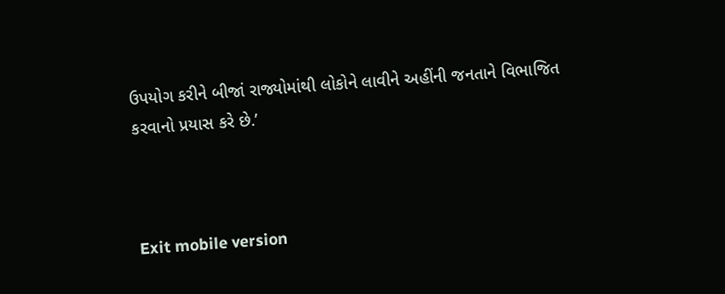ઉપયોગ કરીને બીજાં રાજ્યોમાંથી લોકોને લાવીને અહીંની જનતાને વિભાજિત કરવાનો પ્રયાસ કરે છે.’



Exit mobile version